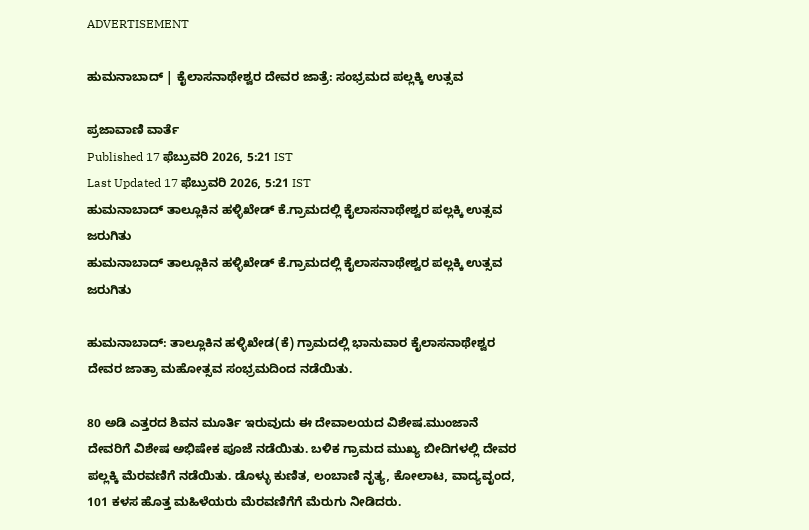ADVERTISEMENT

ಹುಮನಾಬಾದ್ | ಕೈಲಾಸನಾಥೇಶ್ವರ ದೇವರ ಜಾತ್ರೆ: ಸಂಭ್ರಮದ ಪಲ್ಲಕ್ಕಿ ಉತ್ಸವ

ಪ್ರಜಾವಾಣಿ ವಾರ್ತೆ
Published 17 ಫೆಬ್ರುವರಿ 2026, 5:21 IST
Last Updated 17 ಫೆಬ್ರುವರಿ 2026, 5:21 IST
ಹುಮನಾಬಾದ್ ತಾಲ್ಲೂಕಿನ ಹಳ್ಳಿಖೇಡ್ ಕೆ.ಗ್ರಾಮದಲ್ಲಿ ಕೈಲಾಸನಾಥೇಶ್ವರ ಪಲ್ಲಕ್ಕಿ ಉತ್ಸವ ಜರುಗಿತು
ಹುಮನಾಬಾದ್ ತಾಲ್ಲೂಕಿನ ಹಳ್ಳಿಖೇಡ್ ಕೆ.ಗ್ರಾಮದಲ್ಲಿ ಕೈಲಾಸನಾಥೇಶ್ವರ ಪಲ್ಲಕ್ಕಿ ಉತ್ಸವ ಜರುಗಿತು

ಹುಮನಾಬಾದ್: ತಾಲ್ಲೂಕಿನ ಹಳ್ಳಿಖೇಡ(ಕೆ) ಗ್ರಾಮದಲ್ಲಿ ಭಾನುವಾರ ಕೈಲಾಸನಾಥೇಶ್ವರ ದೇವರ ಜಾತ್ರಾ ಮಹೋತ್ಸವ ಸಂಭ್ರಮದಿಂದ ನಡೆಯಿತು.

80 ಅಡಿ ಎತ್ತರದ ಶಿವನ ಮೂರ್ತಿ ಇರುವುದು ಈ ದೇವಾಲಯದ ವಿಶೇಷ.ಮುಂಜಾನೆ ದೇವರಿಗೆ ವಿಶೇಷ ಅಭಿಷೇಕ ಪೂಜೆ ನಡೆಯಿತು. ಬಳಿಕ ಗ್ರಾಮದ ಮುಖ್ಯ ಬೀದಿಗಳಲ್ಲಿ ದೇವರ ಪಲ್ಲಕ್ಕಿ ಮೆರವಣಿಗೆ ನಡೆಯಿತು. ಡೊಳ್ಳು ಕುಣಿತ, ಲಂಬಾಣಿ ನೃತ್ಯ, ಕೋಲಾಟ, ವಾದ್ಯವೃಂದ, 101 ಕಳಸ ಹೊತ್ತ ಮಹಿಳೆಯರು ಮೆರವಣಿಗೆಗೆ ಮೆರುಗು ನೀಡಿದರು.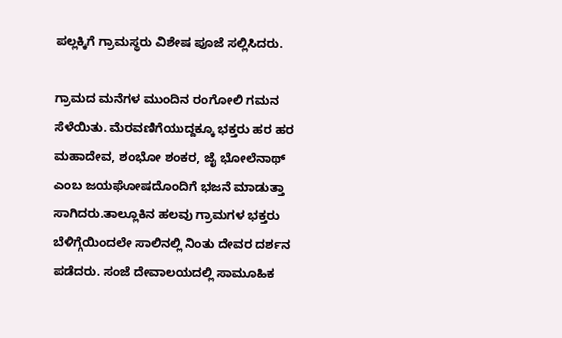ಪಲ್ಲಕ್ಕಿಗೆ ಗ್ರಾಮಸ್ಥರು ವಿಶೇಷ ಪೂಜೆ ಸಲ್ಲಿಸಿದರು.

ಗ್ರಾಮದ ಮನೆಗಳ ಮುಂದಿನ ರಂಗೋಲಿ ಗಮನ ಸೆಳೆಯಿತು. ಮೆರವಣಿಗೆಯುದ್ದಕ್ಕೂ ಭಕ್ತರು ಹರ ಹರ ಮಹಾದೇವ, ಶಂಭೋ ಶಂಕರ, ಜೈ ಭೋಲೆನಾಥ್ ಎಂಬ ಜಯಘೋಷದೊಂದಿಗೆ ಭಜನೆ ಮಾಡುತ್ತಾ ಸಾಗಿದರು.ತಾಲ್ಲೂಕಿನ ಹಲವು ಗ್ರಾಮಗಳ ಭಕ್ತರು ಬೆಳಿಗ್ಗೆಯಿಂದಲೇ ಸಾಲಿನಲ್ಲಿ ನಿಂತು ದೇವರ ದರ್ಶನ ಪಡೆದರು. ಸಂಜೆ ದೇವಾಲಯದಲ್ಲಿ ಸಾಮೂಹಿಕ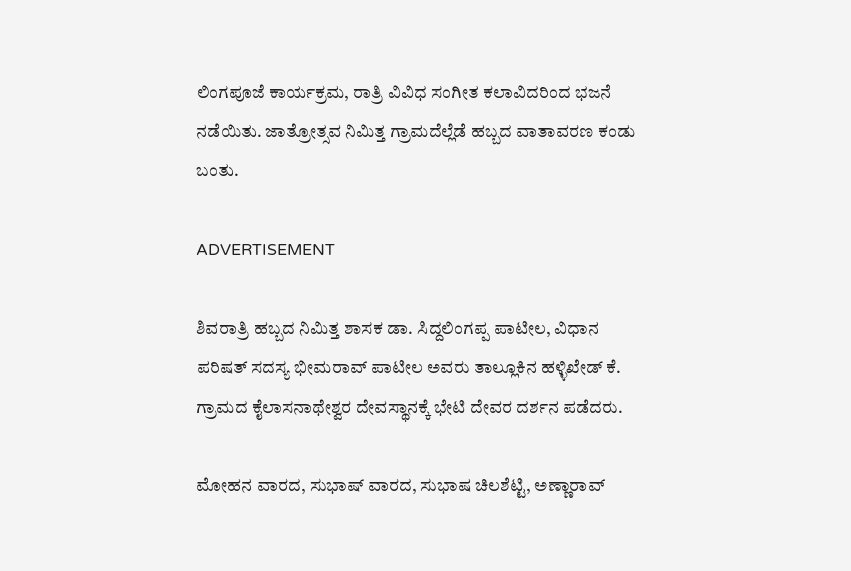ಲಿಂಗಪೂಜೆ ಕಾರ್ಯಕ್ರಮ, ರಾತ್ರಿ ವಿವಿಧ ಸಂಗೀತ ಕಲಾವಿದರಿಂದ ಭಜನೆ ನಡೆಯಿತು. ಜಾತ್ರೋತ್ಸವ ನಿಮಿತ್ತ ಗ್ರಾಮದೆಲ್ಲೆಡೆ ಹಬ್ಬದ ವಾತಾವರಣ ಕಂಡು ಬಂತು.

ADVERTISEMENT

ಶಿವರಾತ್ರಿ ಹಬ್ಬದ ನಿಮಿತ್ತ ಶಾಸಕ ಡಾ. ಸಿದ್ದಲಿಂಗಪ್ಪ ಪಾಟೀಲ, ವಿಧಾನ ಪರಿಷತ್ ಸದಸ್ಯ ಭೀಮರಾವ್ ಪಾಟೀಲ ಅವರು ತಾಲ್ಲೂಕಿನ ಹಳ್ಳಿಖೇಡ್ ಕೆ. ಗ್ರಾಮದ ಕೈಲಾಸನಾಥೇಶ್ವರ ದೇವಸ್ಥಾನಕ್ಕೆ ಭೇಟಿ ದೇವರ ದರ್ಶನ ಪಡೆದರು.

ಮೋಹನ ವಾರದ, ಸುಭಾಷ್ ವಾರದ, ಸುಭಾಷ ಚಿಲಶೆಟ್ಟಿ, ಅಣ್ಣಾರಾವ್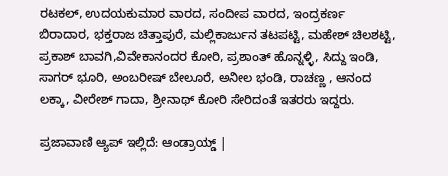ರಟಕಲ್, ಉದಯಕುಮಾರ ವಾರದ, ಸಂದೀಪ ವಾರದ, ಇಂದ್ರಕರ್ಣ ಬಿರಾದಾರ, ಭಕ್ತರಾಜ ಚಿತ್ತಾಪುರೆ, ಮಲ್ಲಿಕಾರ್ಜುನ ತಟಪಟ್ಟಿ, ಮಹೇಶ್ ಚಿಲಶಟ್ಟಿ, ಪ್ರಕಾಶ್ ಬಾವಗಿ,ವಿವೇಕಾನಂದರ ಕೋರಿ, ಪ್ರಶಾಂತ್ ಹೊನ್ನಳ್ಳಿ, ಸಿದ್ದು ಇಂಡಿ, ಸಾಗರ್ ಭೂರಿ, ಅಂಬರೀಷ್ ಬೇಲೂರೆ, ಅನೀಲ ಭಂಡಿ, ರಾಚಣ್ಣ , ಆನಂದ ಲಕ್ಕಾ, ವೀರೇಶ್ ಗಾದಾ, ಶ್ರೀನಾಥ್ ಕೋರಿ ಸೇರಿದಂತೆ ಇತರರು ಇದ್ದರು.

ಪ್ರಜಾವಾಣಿ ಆ್ಯಪ್ ಇಲ್ಲಿದೆ: ಆಂಡ್ರಾಯ್ಡ್ |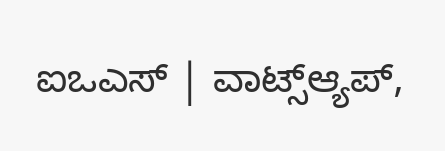ಐಒಎಸ್ | ವಾಟ್ಸ್ಆ್ಯಪ್,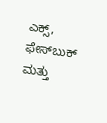ಎಕ್ಸ್, ಫೇಸ್‌ಬುಕ್ ಮತ್ತು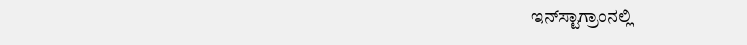ಇನ್‌ಸ್ಟಾಗ್ರಾಂನಲ್ಲಿ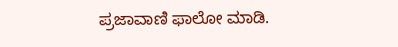ಪ್ರಜಾವಾಣಿ ಫಾಲೋ ಮಾಡಿ.